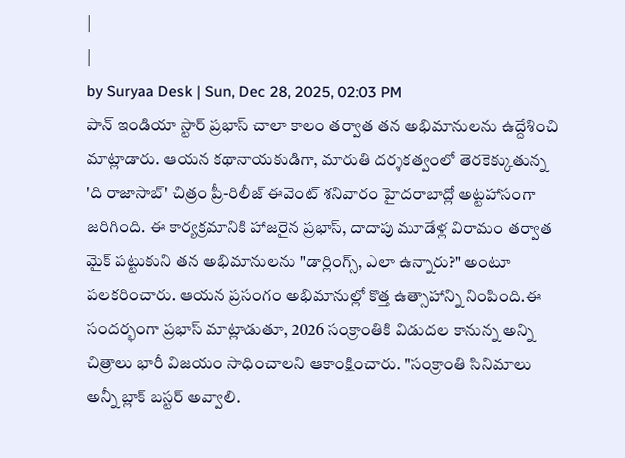|
|
by Suryaa Desk | Sun, Dec 28, 2025, 02:03 PM
పాన్ ఇండియా స్టార్ ప్రభాస్ చాలా కాలం తర్వాత తన అభిమానులను ఉద్దేశించి మాట్లాడారు. ఆయన కథానాయకుడిగా, మారుతి దర్శకత్వంలో తెరకెక్కుతున్న 'ది రాజాసాబ్' చిత్రం ప్రీ-రిలీజ్ ఈవెంట్ శనివారం హైదరాబాద్లో అట్టహాసంగా జరిగింది. ఈ కార్యక్రమానికి హాజరైన ప్రభాస్, దాదాపు మూడేళ్ల విరామం తర్వాత మైక్ పట్టుకుని తన అభిమానులను "డార్లింగ్స్, ఎలా ఉన్నారు?" అంటూ పలకరించారు. ఆయన ప్రసంగం అభిమానుల్లో కొత్త ఉత్సాహాన్ని నింపింది.ఈ సందర్భంగా ప్రభాస్ మాట్లాడుతూ, 2026 సంక్రాంతికి విడుదల కానున్న అన్ని చిత్రాలు భారీ విజయం సాధించాలని ఆకాంక్షించారు. "సంక్రాంతి సినిమాలు అన్నీ బ్లాక్ బస్టర్ అవ్వాలి.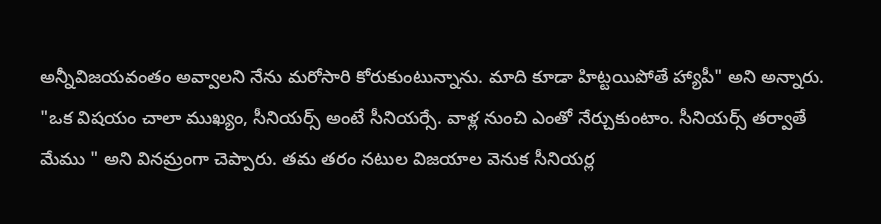అన్నీవిజయవంతం అవ్వాలని నేను మరోసారి కోరుకుంటున్నాను. మాది కూడా హిట్టయిపోతే హ్యాపీ" అని అన్నారు. "ఒక విషయం చాలా ముఖ్యం, సీనియర్స్ అంటే సీనియర్సే. వాళ్ల నుంచి ఎంతో నేర్చుకుంటాం. సీనియర్స్ తర్వాతే మేము " అని వినమ్రంగా చెప్పారు. తమ తరం నటుల విజయాల వెనుక సీనియర్ల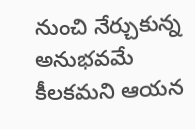నుంచి నేర్చుకున్న అనుభవమే కీలకమని ఆయన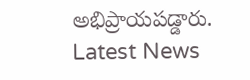అభిప్రాయపడ్డారు.
Latest News